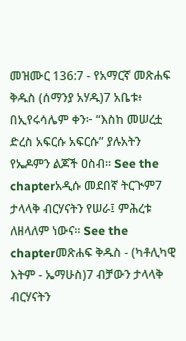መዝሙር 136:7 - የአማርኛ መጽሐፍ ቅዱስ (ሰማንያ አሃዱ)7 አቤቱ፥ በኢየሩሳሌም ቀን፦ “እስከ መሠረቷ ድረስ አፍርሱ አፍርሱ” ያሉአትን የኤዶምን ልጆች ዐስብ። See the chapterአዲሱ መደበኛ ትርጒም7 ታላላቅ ብርሃናትን የሠራ፤ ምሕረቱ ለዘላለም ነውና። See the chapterመጽሐፍ ቅዱስ - (ካቶሊካዊ እትም - ኤማሁስ)7 ብቻውን ታላላቅ ብርሃናትን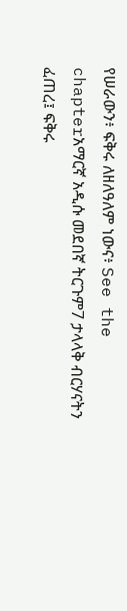የሠራውን፥ ፍቅሩ ለዘለዓለም ነውና፥ See the chapterአማርኛ አዲሱ መደበኛ ትርጉም7 ታላላቅ ብርሃናትን ፈጠረ፤ ፍቅሩ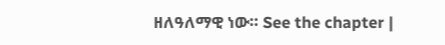ዘለዓለማዊ ነው። See the chapter |